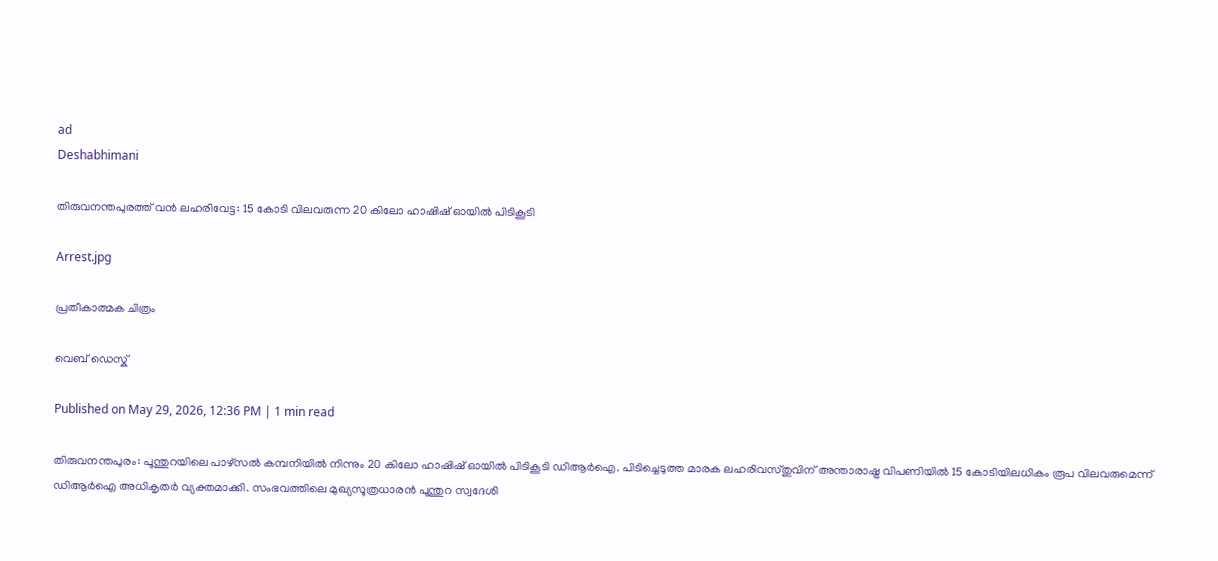ad
Deshabhimani

തിരുവനന്തപുരത്ത് വൻ ലഹരിവേട്ട: 15 കോടി വിലവരുന്ന 20 കിലോ ഹാഷിഷ് ഓയിൽ പിടികൂടി

Arrest.jpg

പ്രതീകാത്മക ചിത്രം

വെബ് ഡെസ്ക്

Published on May 29, 2026, 12:36 PM | 1 min read

തിരുവനന്തപുരം: പൂന്തുറയിലെ പാഴ്‌സൽ കമ്പനിയിൽ നിന്നും 20 കിലോ ഹാഷിഷ് ഓയിൽ പിടികൂടി ഡിആർഐ. പിടിച്ചെടുത്ത മാരക ലഹരിവസ്തുവിന് അന്താരാഷ്ട്ര വിപണിയിൽ 15 കോടിയിലധികം രൂപ വിലവരുമെന്ന് ഡിആർഐ അധികൃതർ വ്യക്തമാക്കി. സംഭവത്തിലെ മുഖ്യസൂത്രധാരൻ പൂന്തുറ സ്വദേശി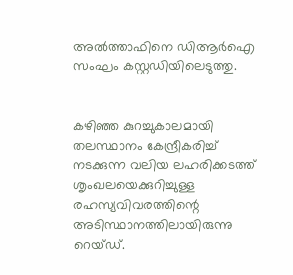അൽത്താഫിനെ ഡിആർഐ സംഘം കസ്റ്റഡിയിലെടുത്തു.


കഴിഞ്ഞ കുറച്ചുകാലമായി തലസ്ഥാനം കേന്ദ്രീകരിച്ച് നടക്കുന്ന വലിയ ലഹരിക്കടത്ത് ശൃംഖലയെക്കുറിച്ചുള്ള രഹസ്യവിവരത്തിന്റെ അടിസ്ഥാനത്തിലായിരുന്നു റെയ്ഡ്.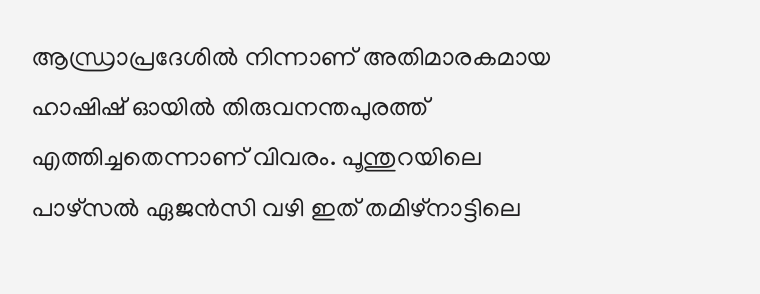ആന്ധ്രാപ്രദേശിൽ നിന്നാണ് അതിമാരകമായ ഹാഷിഷ് ഓയിൽ തിരുവനന്തപുരത്ത് എത്തിച്ചതെന്നാണ് വിവരം. പൂന്തുറയിലെ പാഴ്സൽ ഏജൻസി വഴി ഇത് തമിഴ്നാട്ടിലെ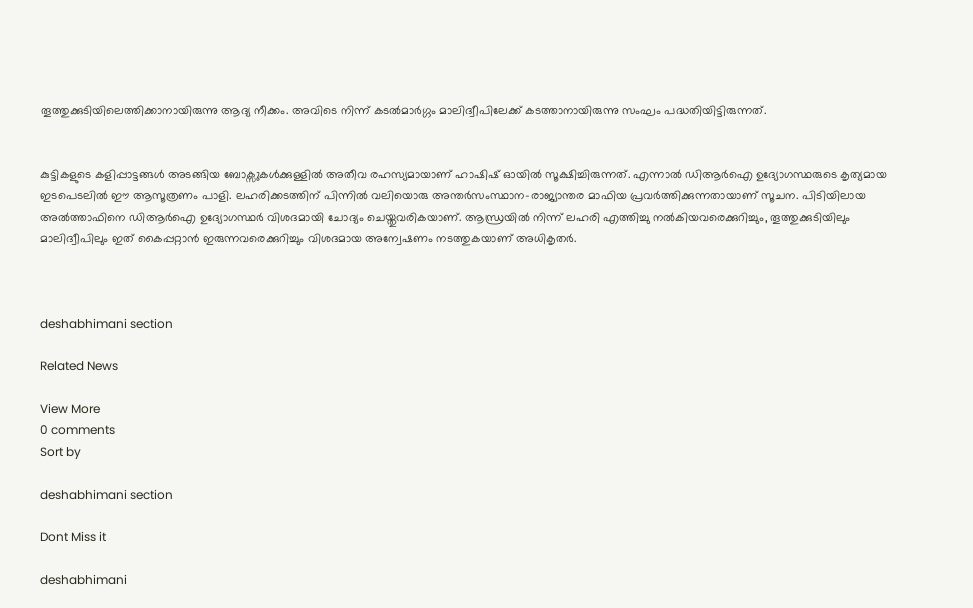തൂത്തുക്കുടിയിലെത്തിക്കാനായിരുന്നു ആദ്യ നീക്കം. അവിടെ നിന്ന് കടൽമാർഗ്ഗം മാലിദ്വീപിലേക്ക് കടത്താനായിരുന്നു സംഘം പദ്ധതിയിട്ടിരുന്നത്.


കുട്ടികളുടെ കളിപ്പാട്ടങ്ങൾ അടങ്ങിയ ബോക്സുകൾക്കുള്ളിൽ അതീവ രഹസ്യമായാണ് ഹാഷിഷ് ഓയിൽ സൂക്ഷിച്ചിരുന്നത്. എന്നാൽ ഡിആർഐ ഉദ്യോഗസ്ഥരുടെ കൃത്യമായ ഇടപെടലിൽ ഈ ആസൂത്രണം പാളി. ലഹരിക്കടത്തിന് പിന്നിൽ വലിയൊരു അന്തർസംസ്ഥാന-രാജ്യാന്തര മാഫിയ പ്രവർത്തിക്കുന്നതായാണ് സൂചന. പിടിയിലായ അൽത്താഫിനെ ഡിആർഐ ഉദ്യോഗസ്ഥർ വിശദമായി ചോദ്യം ചെയ്തുവരികയാണ്. ആന്ധ്രയിൽ നിന്ന് ലഹരി എത്തിച്ചു നൽകിയവരെക്കുറിച്ചും, തൂത്തുക്കുടിയിലും മാലിദ്വീപിലും ഇത് കൈപ്പറ്റാൻ ഇരുന്നവരെക്കുറിച്ചും വിശദമായ അന്വേഷണം നടത്തുകയാണ് അധികൃതർ.



deshabhimani section

Related News

View More
0 comments
Sort by

deshabhimani section

Dont Miss it

deshabhimani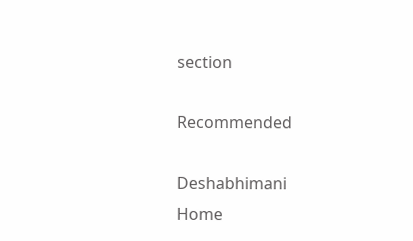section

Recommended

Deshabhimani
Home